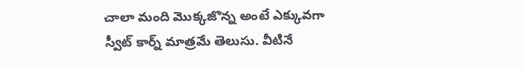చాలా మంది మొక్కజొన్న అంటే ఎక్కువగా స్వీట్ కార్న్ మాత్రమే తెలుసు. వీటినే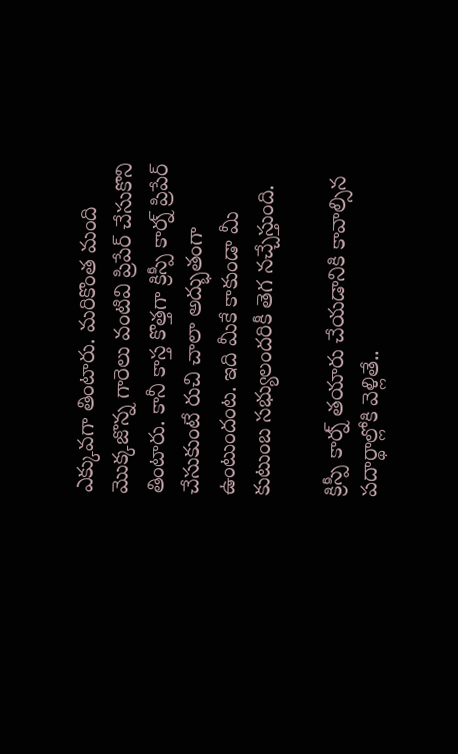ఎక్కువగా తింటారు. మరికొంత మంది మొక్కజొన్న గారెలు వంటివి ప్రిపేర్ చేసుకొని తింటారు. కానీ కాస్త కొత్తగా క్రిస్పీ కార్న్ ప్రిపేర్ చేసుకుంటే రుచి చాలా అద్భుతంగా ఉంటుందంట. ఇది మీకే కాకుండా మీ కుటుంబ సభ్యులందరికీ తెగ నచ్చేస్తుంది.

క్రిస్పీ కార్న్ తయారు చేయడానికి కావాల్సిన పదార్థాల్లోకి వెళ్లితే..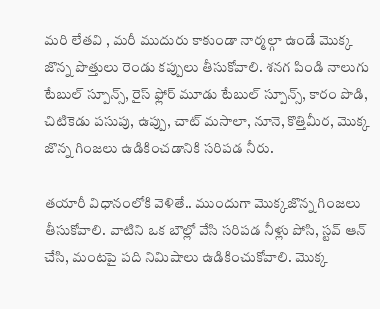మరి లేతవి , మరీ ముదురు కాకుండా నార్మల్గా ఉండే మొక్క జొన్న పొత్తులు రెండు కప్పులు తీసుకోవాలి. శనగ పిండి నాలుగు టేబుల్ స్పూన్స్, రైస్ ఫ్లోర్ మూడు టేబుల్ స్పూన్స్, కారం పొడి, చిటికెడు పసుపు, ఉప్పు, చాట్ మసాలా, నూనె, కొత్తిమీర, మొక్క జొన్న గింజలు ఉడికించడానికి సరిపడ నీరు.

తయారీ విధానంలోకి వెళితే.. ముందుగా మొక్కజొన్న గింజలు తీసుకోవాలి. వాటిని ఒక బౌల్లో వేసి సరిపడ నీళ్లు పోసి, స్టవ్ ఆన్ చేసి, మంటపై పది నిమిషాలు ఉడికించుకోవాలి. మొక్క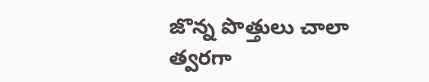జొన్న పొత్తులు చాలా త్వరగా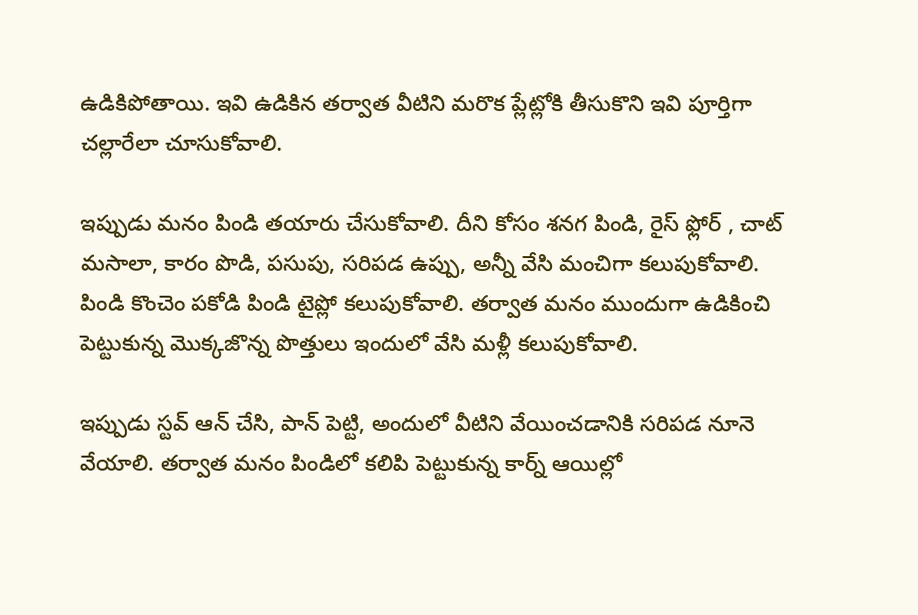ఉడికిపోతాయి. ఇవి ఉడికిన తర్వాత వీటిని మరొక ప్లేట్లోకి తీసుకొని ఇవి పూర్తిగా చల్లారేలా చూసుకోవాలి.

ఇప్పుడు మనం పిండి తయారు చేసుకోవాలి. దీని కోసం శనగ పిండి, రైస్ ఫ్లోర్ , చాట్ మసాలా, కారం పొడి, పసుపు, సరిపడ ఉప్పు, అన్నీ వేసి మంచిగా కలుపుకోవాలి. పిండి కొంచెం పకోడి పిండి టైప్లో కలుపుకోవాలి. తర్వాత మనం ముందుగా ఉడికించి పెట్టుకున్న మొక్కజొన్న పొత్తులు ఇందులో వేసి మళ్లీ కలుపుకోవాలి.

ఇప్పుడు స్టవ్ ఆన్ చేసి, పాన్ పెట్టి, అందులో వీటిని వేయించడానికి సరిపడ నూనె వేయాలి. తర్వాత మనం పిండిలో కలిపి పెట్టుకున్న కార్న్ ఆయిల్లో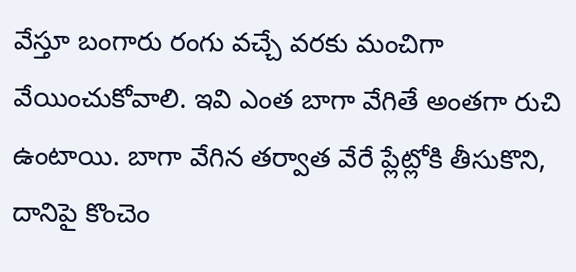వేస్తూ బంగారు రంగు వచ్చే వరకు మంచిగా వేయించుకోవాలి. ఇవి ఎంత బాగా వేగితే అంతగా రుచి ఉంటాయి. బాగా వేగిన తర్వాత వేరే ప్లేట్లోకి తీసుకొని, దానిపై కొంచెం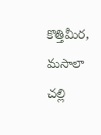కొత్తిమీర, మసాలా చల్లి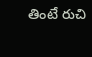తింటే రుచి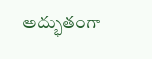అద్భుతంగా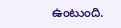ఉంటుంది.